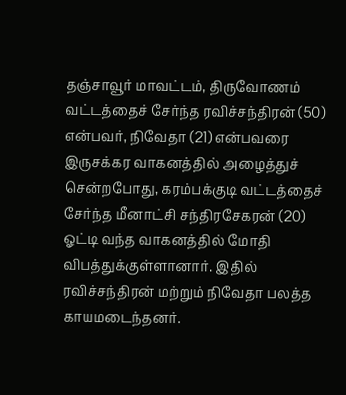தஞ்சாவூர் மாவட்டம், திருவோணம் வட்டத்தைச் சேர்ந்த ரவிச்சந்திரன் (50) என்பவர், நிவேதா (21) என்பவரை இருசக்கர வாகனத்தில் அழைத்துச் சென்றபோது, கரம்பக்குடி வட்டத்தைச் சேர்ந்த மீனாட்சி சந்திரசேகரன் (20) ஓட்டி வந்த வாகனத்தில் மோதி விபத்துக்குள்ளானார். இதில் ரவிச்சந்திரன் மற்றும் நிவேதா பலத்த காயமடைந்தனர்.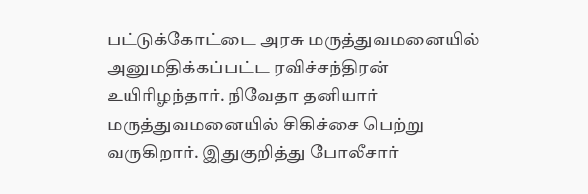பட்டுக்கோட்டை அரசு மருத்துவமனையில் அனுமதிக்கப்பட்ட ரவிச்சந்திரன் உயிரிழந்தார். நிவேதா தனியார் மருத்துவமனையில் சிகிச்சை பெற்று வருகிறார். இதுகுறித்து போலீசார்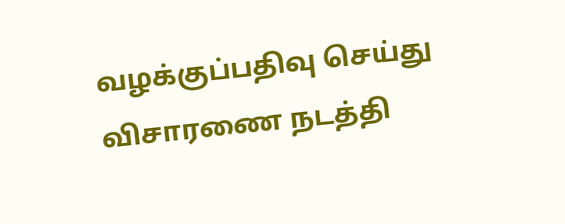வழக்குப்பதிவு செய்து விசாரணை நடத்தி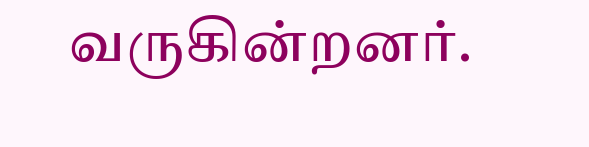வருகின்றனர்.